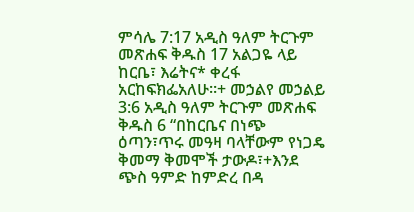ምሳሌ 7:17 አዲስ ዓለም ትርጉም መጽሐፍ ቅዱስ 17 አልጋዬ ላይ ከርቤ፣ እሬትና* ቀረፋ አርከፍክፌአለሁ።+ መኃልየ መኃልይ 3:6 አዲስ ዓለም ትርጉም መጽሐፍ ቅዱስ 6 “በከርቤና በነጭ ዕጣን፣ጥሩ መዓዛ ባላቸውም የነጋዴ ቅመማ ቅመሞች ታውዶ፣+እንደ ጭስ ዓምድ ከምድረ በዳ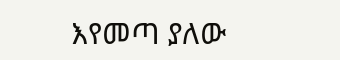እየመጣ ያለው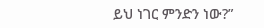ይህ ነገር ምንድን ነው?”